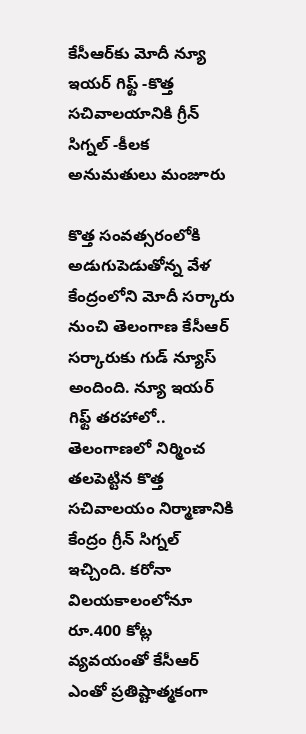కేసీఆర్‌కు మోదీ న్యూ ఇయర్ గిఫ్ట్ -కొత్త సచివాలయానికి గ్రీన్ సిగ్నల్ -కీలక అనుమతులు మంజూరు

కొత్త సంవత్సరంలోకి అడుగుపెడుతోన్న వేళ కేంద్రంలోని మోదీ సర్కారు నుంచి తెలంగాణ కేసీఆర్ సర్కారుకు గుడ్ న్యూస్ అందింది. న్యూ ఇయర్ గిఫ్ట్ తరహాలో.. తెలంగాణలో నిర్మించ తలపెట్టిన కొత్త సచివాలయం నిర్మాణానికి కేంద్రం గ్రీన్ సిగ్నల్ ఇచ్చింది. కరోనా విలయకాలంలోనూ రూ.400 కోట్ల వ్యవయంతో కేసీఆర్ ఎంతో ప్రతిష్టాత్మకంగా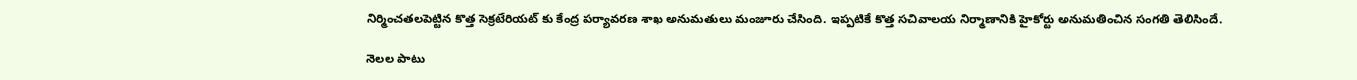నిర్మించతలపెట్టిన కొత్త సెక్రటేరియట్ కు కేంద్ర పర్యావరణ శాఖ అనుమతులు మంజూరు చేసింది. ఇప్పటికే కొత్త సచివాలయ నిర్మాణానికి హైకోర్టు అనుమతించిన సంగతి తెలిసిందే.

నెలల పాటు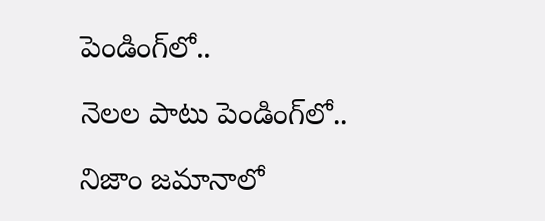పెండింగ్‌లో..

నెలల పాటు పెండింగ్‌లో..

నిజాం జమానాలో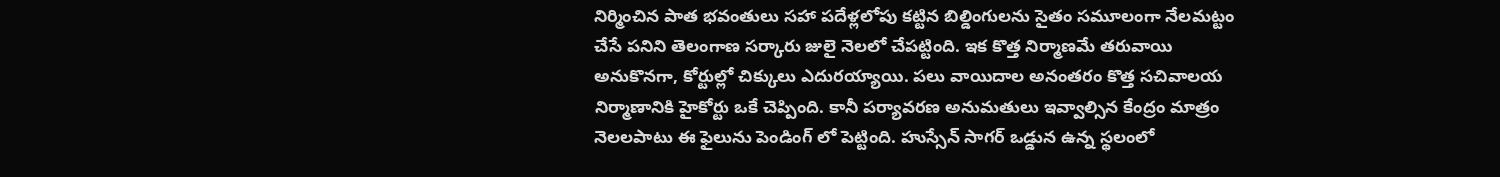నిర్మించిన పాత భవంతులు సహా పదేళ్లలోపు కట్టిన బిల్డింగులను సైతం సమూలంగా నేలమట్టం చేసే పనిని తెలంగాణ సర్కారు జులై నెలలో చేపట్టింది. ఇక కొత్త నిర్మాణమే తరువాయి అనుకొనగా, కోర్టుల్లో చిక్కులు ఎదురయ్యాయి. పలు వాయిదాల అనంతరం కొత్త సచివాలయ నిర్మాణానికి హైకోర్టు ఒకే చెప్పింది. కానీ పర్యావరణ అనుమతులు ఇవ్వాల్సిన కేంద్రం మాత్రం నెలలపాటు ఈ ఫైలును పెండింగ్ లో పెట్టింది. హుస్సేన్ సాగర్ ఒడ్డున ఉన్న స్థలంలో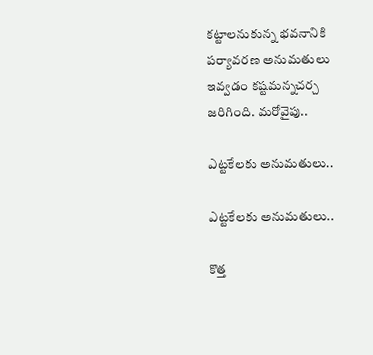కట్టాలనుకున్న భవనానికి పర్యావరణ అనుమతులు ఇవ్వడం కష్టమన్నచర్చ జరిగింది. మరోవైపు..

ఎట్టకేలకు అనుమతులు..

ఎట్టకేలకు అనుమతులు..

కొత్త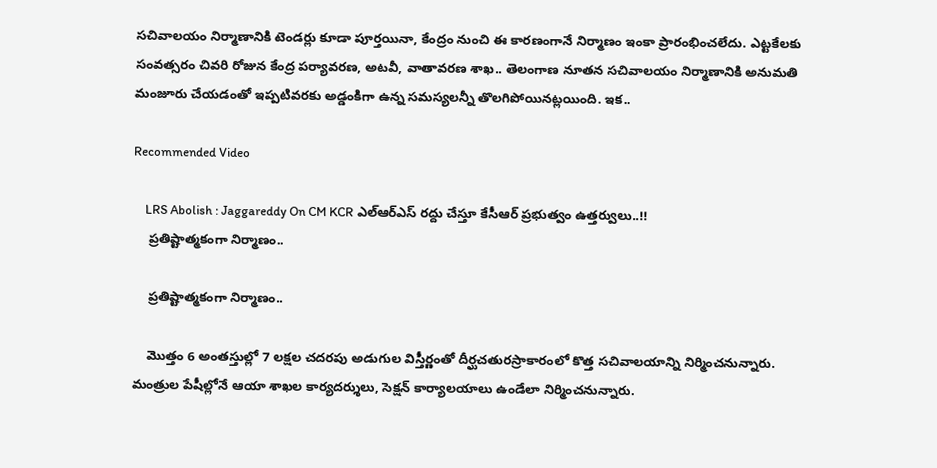సచివాలయం నిర్మాణానికి టెండర్లు కూడా పూర్తయినా, కేంద్రం నుంచి ఈ కారణంగానే నిర్మాణం ఇంకా ప్రారంభించలేదు. ఎట్టకేలకు సంవత్సరం చివరి రోజున కేంద్ర పర్యావరణ, అటవీ, వాతావరణ శాఖ.. తెలంగాణ నూతన సచివాలయం నిర్మాణానికి అనుమతి మంజూరు చేయడంతో ఇప్పటివరకు అడ్డంకిగా ఉన్న సమస్యలన్నీ తొలగిపోయినట్లయింది. ఇక..

Recommended Video

    LRS Abolish : Jaggareddy On CM KCR ఎల్ఆర్ఎస్ రద్దు చేస్తూ కేసీఆర్ ప్రభుత్వం ఉత్తర్వులు..!!
    ప్రతిష్టాత్మకంగా నిర్మాణం..

    ప్రతిష్టాత్మకంగా నిర్మాణం..

    మొత్తం 6 అంతస్తుల్లో 7 లక్షల చదరపు అడుగుల విస్తీర్ణంతో దీర్ఘచతురస్రాకారంలో కొత్త సచివాలయాన్ని నిర్మించనున్నారు. మంత్రుల పేషీల్లోనే ఆయా శాఖల కార్యదర్శులు, సెక్షన్‌ కార్యాలయాలు ఉండేలా నిర్మించనున్నారు.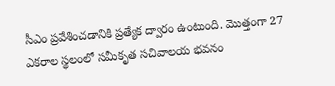సీఎం ప్రవేశించడానికి ప్రత్యేక ద్వారం ఉంటుంది. మొత్తంగా 27 ఎకరాల స్థలంలో సమీకృత సచివాలయ భవనం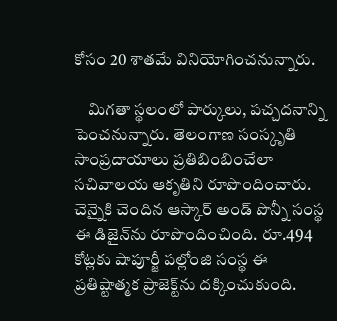కోసం 20 శాతమే వినియోగించనున్నారు.

    మిగతా స్థలంలో పార్కులు, పచ్చదనాన్ని పెంచనున్నారు. తెలంగాణ సంస్కృతి సాంప్రదాయాలు ప్రతిబింబించేలా సచివాలయ ఆకృతిని రూపొందించారు. చెన్నైకి చెందిన ఆస్కార్ అండ్ పొన్నీ సంస్థ ఈ డిజైన్‌ను రూపొందించింది. రూ.494 కోట్లకు షాపూర్జీ పల్లోంజి సంస్థ ఈ ప్రతిష్టాత్మక ప్రాజెక్ట్‌ను దక్కించుకుంది.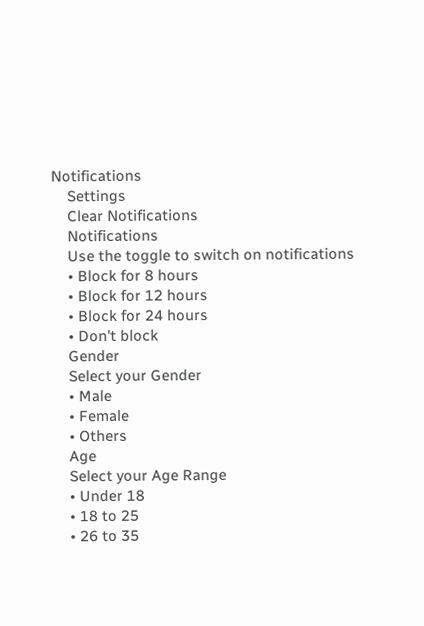Notifications
    Settings
    Clear Notifications
    Notifications
    Use the toggle to switch on notifications
    • Block for 8 hours
    • Block for 12 hours
    • Block for 24 hours
    • Don't block
    Gender
    Select your Gender
    • Male
    • Female
    • Others
    Age
    Select your Age Range
    • Under 18
    • 18 to 25
    • 26 to 35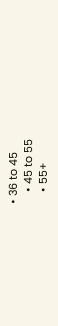• 36 to 45
    • 45 to 55
    • 55+